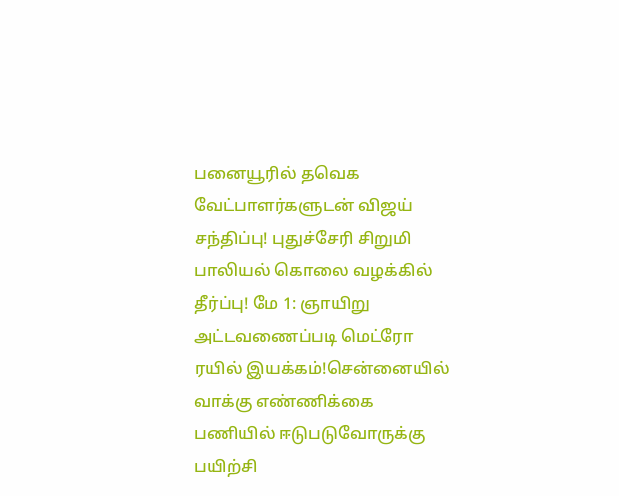பனையூரில் தவெக வேட்பாளர்களுடன் விஜய் சந்திப்பு! புதுச்சேரி சிறுமி பாலியல் கொலை வழக்கில் தீர்ப்பு! மே 1: ஞாயிறு அட்டவணைப்படி மெட்ரோ ரயில் இயக்கம்!சென்னையில் வாக்கு எண்ணிக்கை பணியில் ஈடுபடுவோருக்கு பயிற்சி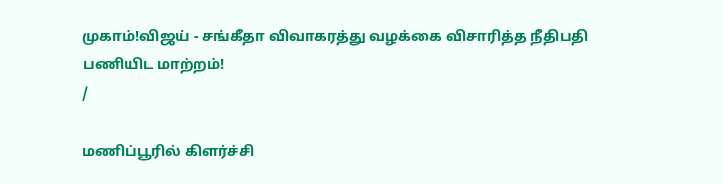முகாம்!விஜய் - சங்கீதா விவாகரத்து வழக்கை விசாரித்த நீதிபதி பணியிட மாற்றம்!
/

மணிப்பூரில் கிளர்ச்சி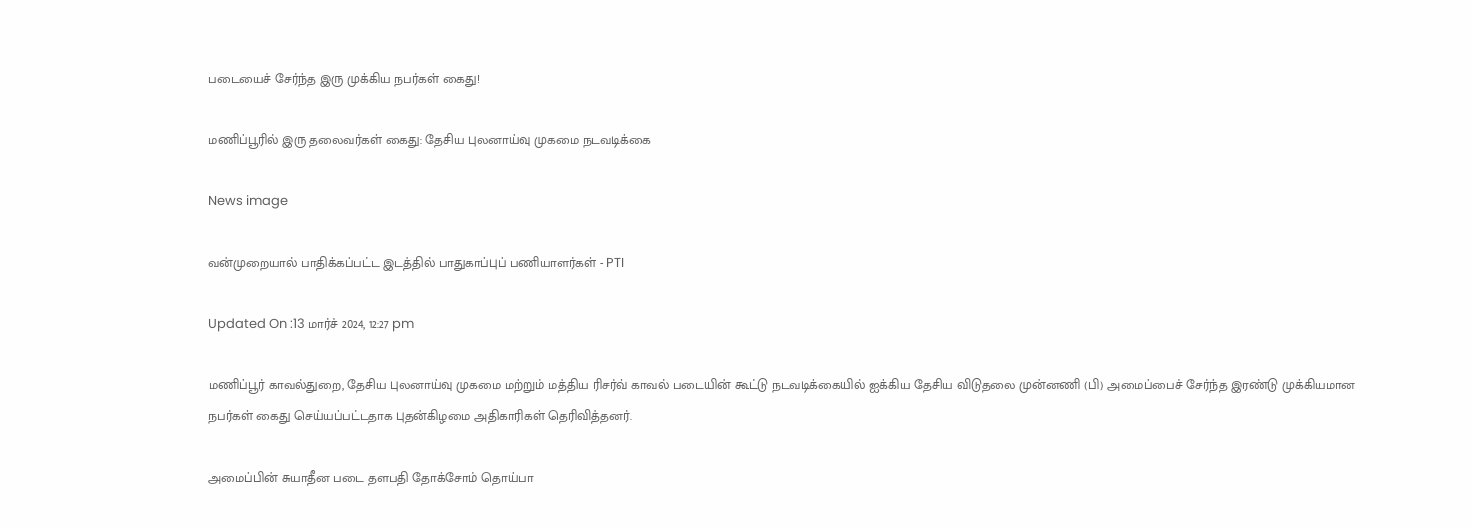படையைச் சேர்ந்த இரு முக்கிய நபர்கள் கைது!

மணிப்பூரில் இரு தலைவர்கள் கைது: தேசிய புலனாய்வு முகமை நடவடிக்கை

News image

வன்முறையால் பாதிக்கப்பட்ட இடத்தில் பாதுகாப்புப் பணியாளர்கள் - PTI

Updated On :13 மார்ச் 2024, 12:27 pm

மணிப்பூர் காவல்துறை, தேசிய புலனாய்வு முகமை மற்றும் மத்திய ரிசர்வ் காவல் படையின் கூட்டு நடவடிக்கையில் ஐக்கிய தேசிய விடுதலை முன்னணி (பி) அமைப்பைச் சேர்ந்த இரண்டு முக்கியமான நபர்கள் கைது செய்யப்பட்டதாக புதன்கிழமை அதிகாரிகள் தெரிவித்தனர்.

அமைப்பின் சுயாதீன படை தளபதி தோக்சோம் தொய்பா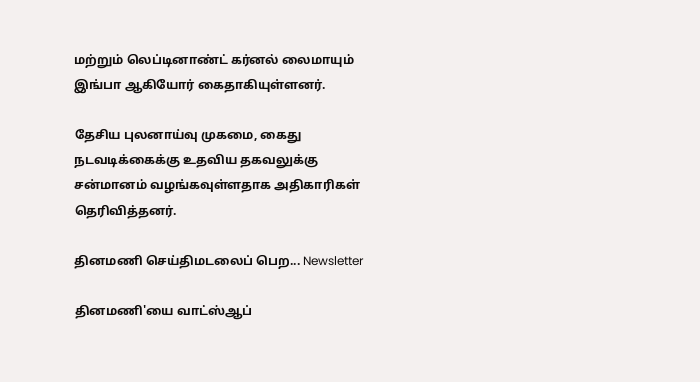மற்றும் லெப்டினாண்ட் கர்னல் லைமாயும் இங்பா ஆகியோர் கைதாகியுள்ளனர்.

தேசிய புலனாய்வு முகமை, கைது நடவடிக்கைக்கு உதவிய தகவலுக்கு சன்மானம் வழங்கவுள்ளதாக அதிகாரிகள் தெரிவித்தனர்.

தினமணி செய்திமடலைப் பெற... Newsletter

தினமணி'யை வாட்ஸ்ஆப்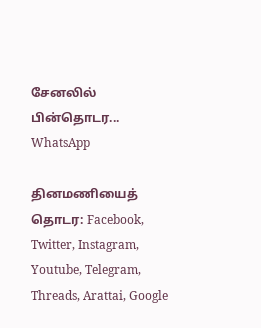சேனலில் பின்தொடர... WhatsApp

தினமணியைத் தொடர: Facebook, Twitter, Instagram, Youtube, Telegram, Threads, Arattai, Google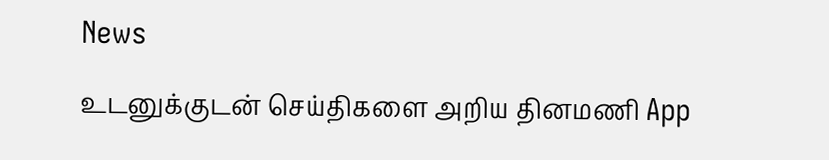News

உடனுக்குடன் செய்திகளை அறிய தினமணி App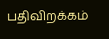பதிவிறக்கம்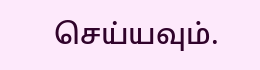செய்யவும்.